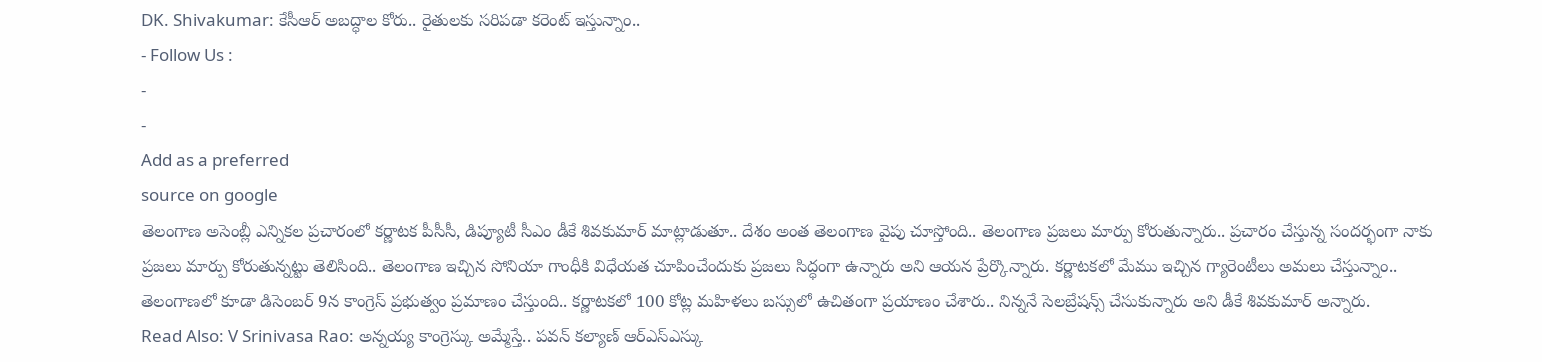DK. Shivakumar: కేసీఆర్ అబద్ధాల కోరు.. రైతులకు సరిపడా కరెంట్ ఇస్తున్నాం..
- Follow Us :
-
-
Add as a preferred
source on google
తెలంగాణ అసెంబ్లీ ఎన్నికల ప్రచారంలో కర్ణాటక పీసీసీ, డిప్యూటీ సీఎం డీకే శివకుమార్ మాట్లాడుతూ.. దేశం అంత తెలంగాణ వైపు చూస్తోంది.. తెలంగాణ ప్రజలు మార్పు కోరుతున్నారు.. ప్రచారం చేస్తున్న సందర్భంగా నాకు ప్రజలు మార్పు కోరుతున్నట్టు తెలిసింది.. తెలంగాణ ఇచ్చిన సోనియా గాంధీకి విధేయత చూపించేందుకు ప్రజలు సిద్ధంగా ఉన్నారు అని ఆయన ప్రేర్కొన్నారు. కర్ణాటకలో మేము ఇచ్చిన గ్యారెంటీలు అమలు చేస్తున్నాం.. తెలంగాణలో కూడా డిసెంబర్ 9న కాంగ్రెస్ ప్రభుత్వం ప్రమాణం చేస్తుంది.. కర్ణాటకలో 100 కోట్ల మహిళలు బస్సులో ఉచితంగా ప్రయాణం చేశారు.. నిన్ననే సెలబ్రేషన్స్ చేసుకున్నారు అని డీకే శివకుమార్ అన్నారు.
Read Also: V Srinivasa Rao: అన్నయ్య కాంగ్రెస్కు అమ్మేస్తే.. పవన్ కల్యాణ్ ఆర్ఎస్ఎస్కు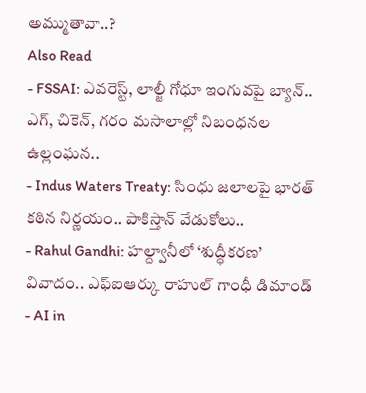అమ్ముతావా..?
Also Read
- FSSAI: ఎవరెస్ట్, లాల్జీ గోధూ ఇంగువపై బ్యాన్.. ఎగ్, చికెన్, గరం మసాలాల్లో నిబంధనల ఉల్లంఘన..
- Indus Waters Treaty: సింధు జలాలపై భారత్ కఠిన నిర్ణయం.. పాకిస్తాన్ వేడుకోలు..
- Rahul Gandhi: హల్ద్వానీలో ‘శుద్ధీకరణ’ వివాదం.. ఎఫ్ఐఆర్కు రాహుల్ గాంధీ డిమాండ్
- AI in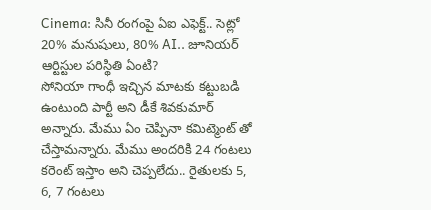Cinema: సినీ రంగంపై ఏఐ ఎఫెక్ట్.. సెట్లో 20% మనుషులు, 80% AI.. జూనియర్ ఆర్టిస్టుల పరిస్థితి ఏంటి?
సోనియా గాంధీ ఇచ్చిన మాటకు కట్టుబడి ఉంటుంది పార్టీ అని డీకే శివకుమార్ అన్నారు. మేము ఏం చెప్పినా కమిట్మెంట్ తో చేస్తామన్నారు. మేము అందరికి 24 గంటలు కరెంట్ ఇస్తాం అని చెప్పలేదు.. రైతులకు 5, 6, 7 గంటలు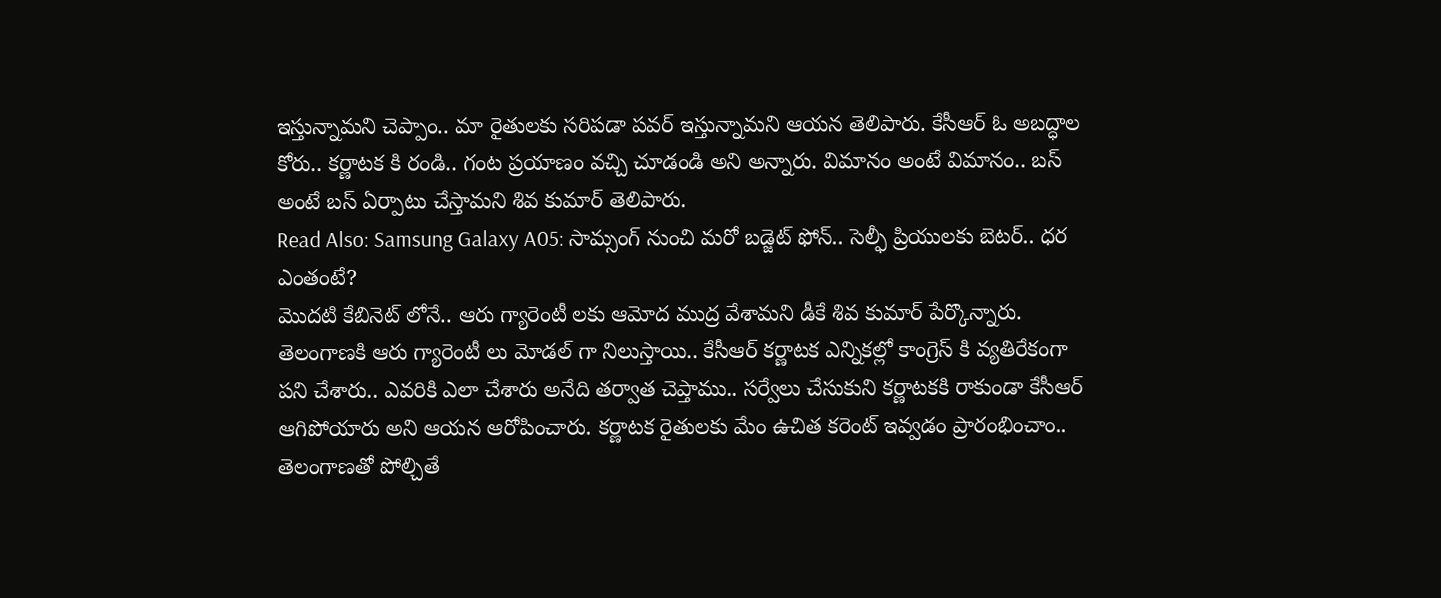ఇస్తున్నామని చెప్పాం.. మా రైతులకు సరిపడా పవర్ ఇస్తున్నామని ఆయన తెలిపారు. కేసీఆర్ ఓ అబద్ధాల కోరు.. కర్ణాటక కి రండి.. గంట ప్రయాణం వచ్చి చూడండి అని అన్నారు. విమానం అంటే విమానం.. బస్ అంటే బస్ ఏర్పాటు చేస్తామని శివ కుమార్ తెలిపారు.
Read Also: Samsung Galaxy A05: సామ్సంగ్ నుంచి మరో బడ్జెట్ ఫోన్.. సెల్ఫీ ప్రియులకు బెటర్.. ధర ఎంతంటే?
మొదటి కేబినెట్ లోనే.. ఆరు గ్యారెంటీ లకు ఆమోద ముద్ర వేశామని డీకే శివ కుమార్ పేర్కొన్నారు. తెలంగాణకి ఆరు గ్యారెంటీ లు మోడల్ గా నిలుస్తాయి.. కేసీఆర్ కర్ణాటక ఎన్నికల్లో కాంగ్రెస్ కి వ్యతిరేకంగా పని చేశారు.. ఎవరికి ఎలా చేశారు అనేది తర్వాత చెప్తాము.. సర్వేలు చేసుకుని కర్ణాటకకి రాకుండా కేసీఆర్ ఆగిపోయారు అని ఆయన ఆరోపించారు. కర్ణాటక రైతులకు మేం ఉచిత కరెంట్ ఇవ్వడం ప్రారంభించాం.. తెలంగాణతో పోల్చితే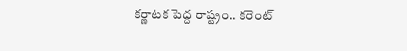కర్ణాటక పెద్ద రాష్ట్రం.. కరెంట్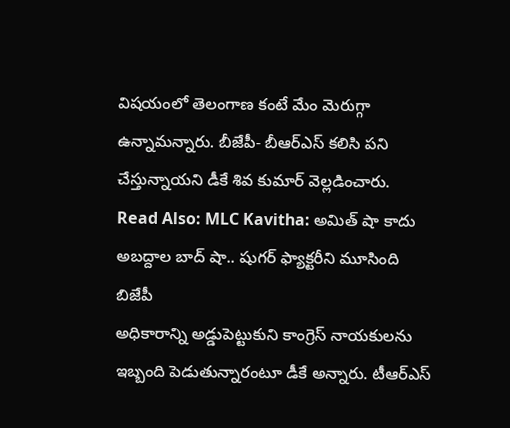విషయంలో తెలంగాణ కంటే మేం మెరుగ్గా ఉన్నామన్నారు. బీజేపీ- బీఆర్ఎస్ కలిసి పని చేస్తున్నాయని డీకే శివ కుమార్ వెల్లడించారు.
Read Also: MLC Kavitha: అమిత్ షా కాదు అబద్దాల బాద్ షా.. షుగర్ ఫ్యాక్టరీని మూసింది బిజేపీ
అధికారాన్ని అడ్డుపెట్టుకుని కాంగ్రెస్ నాయకులను ఇబ్బంది పెడుతున్నారంటూ డీకే అన్నారు. టీఆర్ఎస్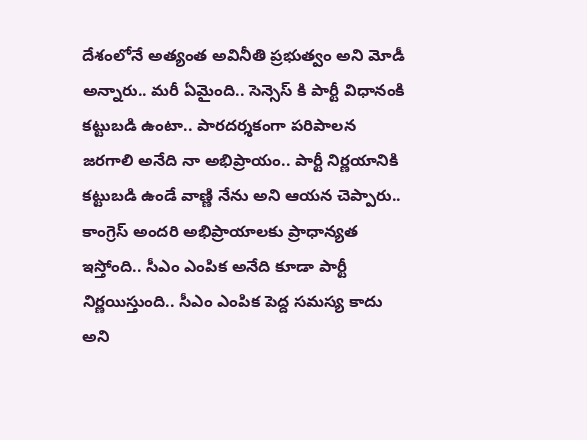దేశంలోనే అత్యంత అవినీతి ప్రభుత్వం అని మోడీ అన్నారు.. మరీ ఏమైంది.. సెన్సెస్ కి పార్టీ విధానంకి కట్టుబడి ఉంటా.. పారదర్శకంగా పరిపాలన జరగాలి అనేది నా అభిప్రాయం.. పార్టీ నిర్ణయానికి కట్టుబడి ఉండే వాణ్ణి నేను అని ఆయన చెప్పారు.. కాంగ్రెస్ అందరి అభిప్రాయాలకు ప్రాధాన్యత ఇస్తోంది.. సీఎం ఎంపిక అనేది కూడా పార్టీ నిర్ణయిస్తుంది.. సీఎం ఎంపిక పెద్ద సమస్య కాదు అని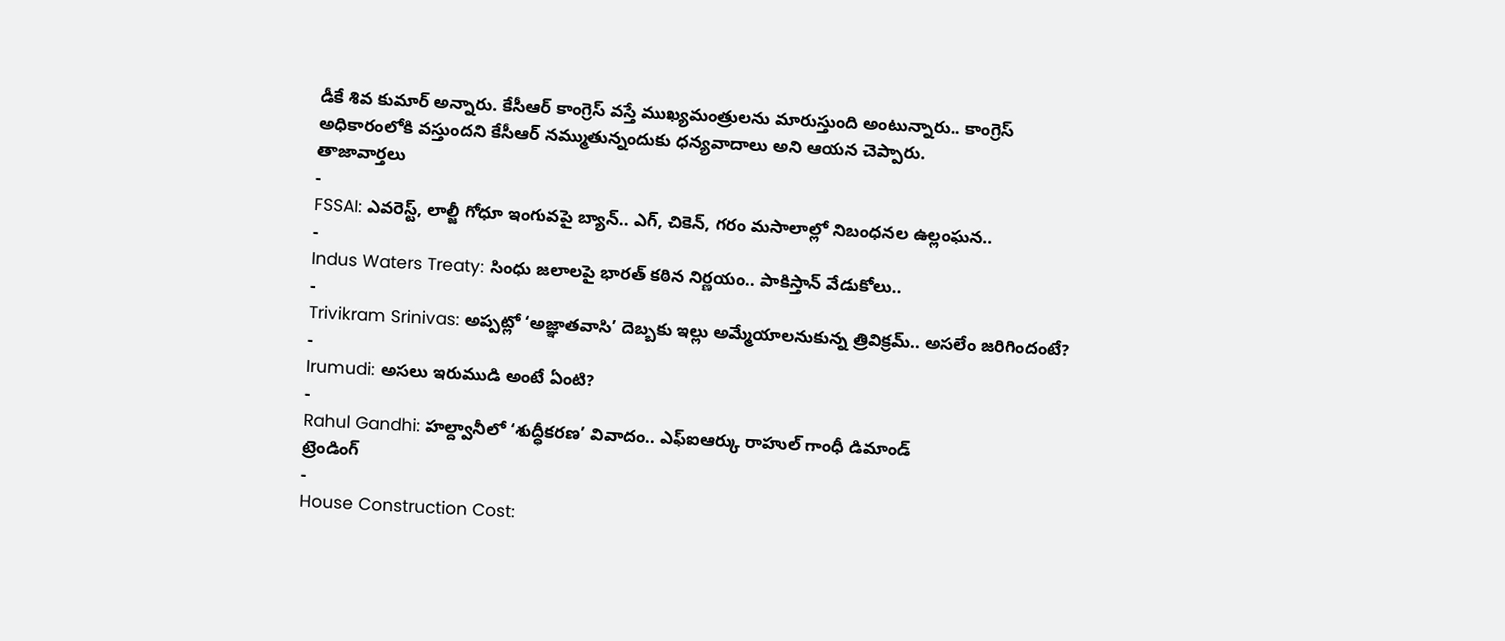డీకే శివ కుమార్ అన్నారు. కేసీఆర్ కాంగ్రెస్ వస్తే ముఖ్యమంత్రులను మారుస్తుంది అంటున్నారు.. కాంగ్రెస్ అధికారంలోకి వస్తుందని కేసీఆర్ నమ్ముతున్నందుకు ధన్యవాదాలు అని ఆయన చెప్పారు.
తాజావార్తలు
-
FSSAI: ఎవరెస్ట్, లాల్జీ గోధూ ఇంగువపై బ్యాన్.. ఎగ్, చికెన్, గరం మసాలాల్లో నిబంధనల ఉల్లంఘన..
-
Indus Waters Treaty: సింధు జలాలపై భారత్ కఠిన నిర్ణయం.. పాకిస్తాన్ వేడుకోలు..
-
Trivikram Srinivas: అప్పట్లో ‘అజ్ఞాతవాసి’ దెబ్బకు ఇల్లు అమ్మేయాలనుకున్న త్రివిక్రమ్.. అసలేం జరిగిందంటే?
-
Irumudi: అసలు ఇరుముడి అంటే ఏంటి?
-
Rahul Gandhi: హల్ద్వానీలో ‘శుద్ధీకరణ’ వివాదం.. ఎఫ్ఐఆర్కు రాహుల్ గాంధీ డిమాండ్
ట్రెండింగ్
-
House Construction Cost: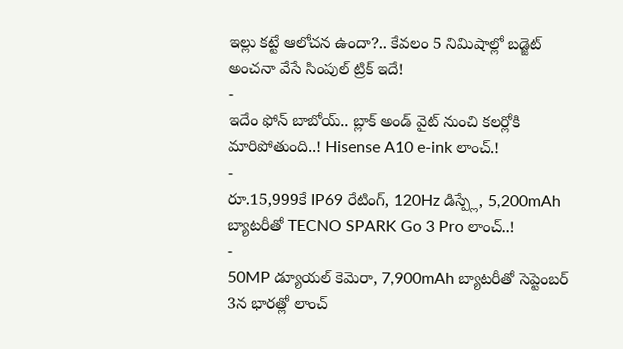ఇల్లు కట్టే ఆలోచన ఉందా?.. కేవలం 5 నిమిషాల్లో బడ్జెట్ అంచనా వేసే సింపుల్ ట్రిక్ ఇదే!
-
ఇదేం ఫోన్ బాబోయ్.. బ్లాక్ అండ్ వైట్ నుంచి కలర్లోకి మారిపోతుంది..! Hisense A10 e-ink లాంచ్.!
-
రూ.15,999కే IP69 రేటింగ్, 120Hz డిస్ప్లే, 5,200mAh బ్యాటరీతో TECNO SPARK Go 3 Pro లాంచ్..!
-
50MP డ్యూయల్ కెమెరా, 7,900mAh బ్యాటరీతో సెప్టెంబర్ 3న భారత్లో లాంచ్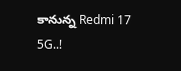కానున్న Redmi 17 5G..!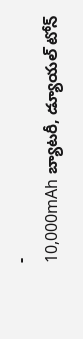-
10,000mAh బ్యాటరీ, డ్యూయల్ టోన్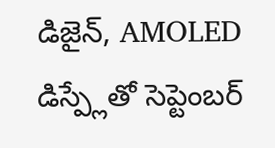డిజైన్, AMOLED డిస్ప్లేతో సెప్టెంబర్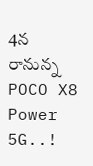4న రానున్న POCO X8 Power 5G..!